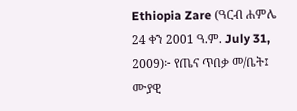Ethiopia Zare (ዓርብ ሐምሌ 24 ቀን 2001 ዓ.ም. July 31, 2009)፦ የጤና ጥበቃ መ/ቤት፤ ሙያዊ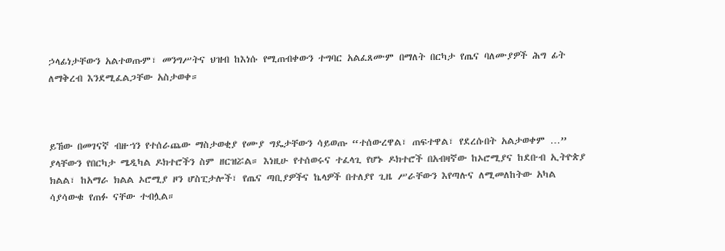ኃላፊነታቸውን አልተወጡም፣ መንግሥትና ህዝብ ከእነሱ የሚጠብቀውን ተግባር አልፈጸሙም በማለት በርካታ የጤና ባለሙያዎች ሕግ ፊት ለማቅረብ እንደሚፈልጋቸው አስታወቀ።



ይኸው በመገናኛ ብዙኀን የተሰራጨው ማስታወቂያ የሙያ ግዴታቸውን ሳይወጡ “ተሰውረዋል፣ ጠፍተዋል፣ የደረሱበት አልታወቀም …” ያላቸውን የበርካታ ሜዲካል ዶክተሮችን ስም ዘርዝሯል። እነዚሁ የተሰወሩና ተፈላጊ የሆኑ ዶክተሮች በአብዛኛው ከኦሮሚያና ከደቡብ ኢትዮጵያ ክልል፣ ከአማራ ክልል ኦሮሚያ ዞን ሆስፒታሎች፣ የጤና ጣቢያዎችና ኬላዎች በተለያየ ጊዜ ሥራቸውን እየጣሉና ለሚመለከትው አካል ሳያሳውቁ የጠፉ ናቸው ተብሏል።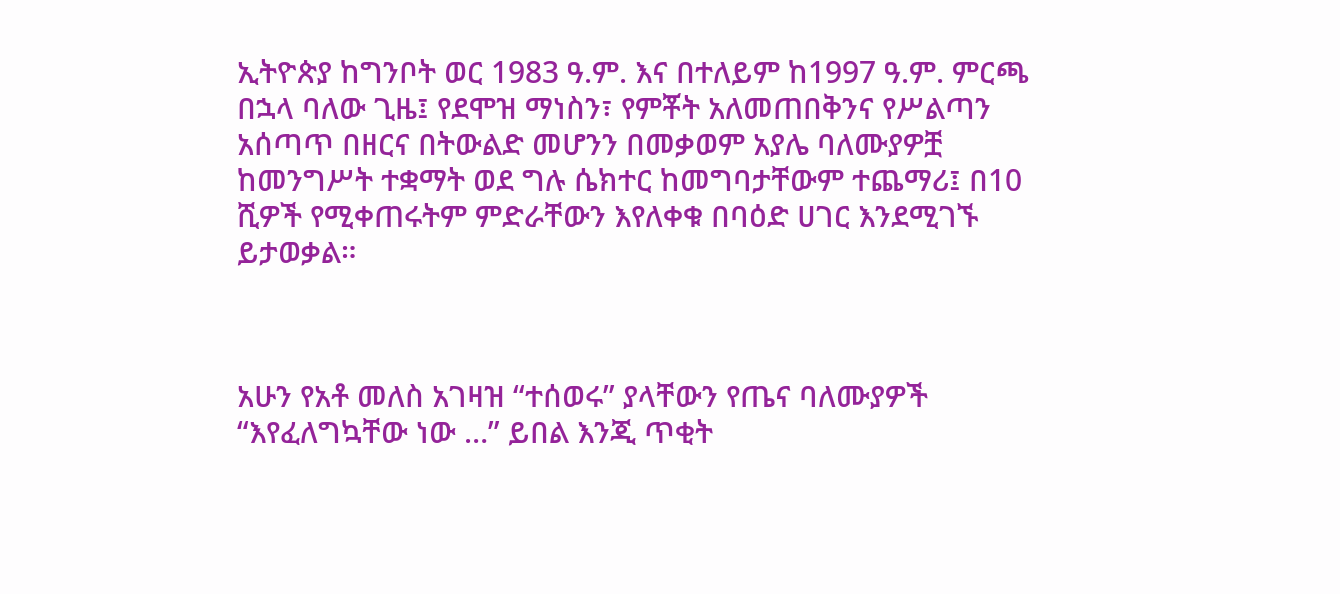ኢትዮጵያ ከግንቦት ወር 1983 ዓ.ም. እና በተለይም ከ1997 ዓ.ም. ምርጫ በኋላ ባለው ጊዜ፤ የደሞዝ ማነስን፣ የምቾት አለመጠበቅንና የሥልጣን አሰጣጥ በዘርና በትውልድ መሆንን በመቃወም አያሌ ባለሙያዎቿ ከመንግሥት ተቋማት ወደ ግሉ ሴክተር ከመግባታቸውም ተጨማሪ፤ በ10 ሺዎች የሚቀጠሩትም ምድራቸውን እየለቀቁ በባዕድ ሀገር እንደሚገኙ ይታወቃል።



አሁን የአቶ መለስ አገዛዝ “ተሰወሩ” ያላቸውን የጤና ባለሙያዎች “እየፈለግኳቸው ነው …” ይበል እንጂ ጥቂት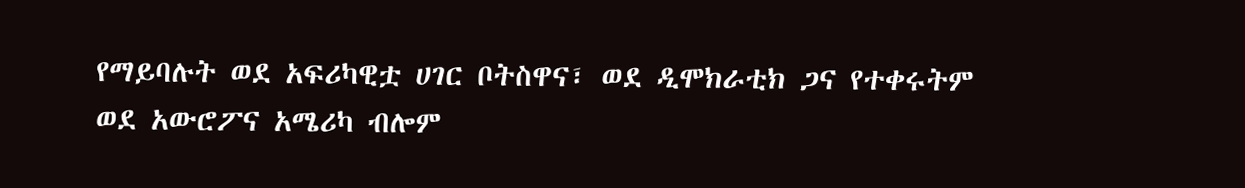የማይባሉት ወደ አፍሪካዊቷ ሀገር ቦትስዋና፣ ወደ ዲሞክራቲክ ጋና የተቀሩትም ወደ አውሮፖና አሜሪካ ብሎም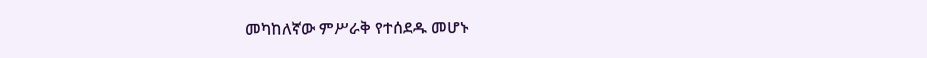መካከለኛው ምሥራቅ የተሰደዱ መሆኑ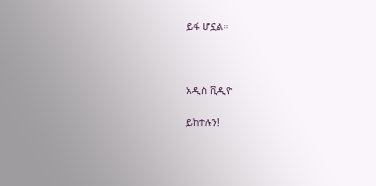ይፋ ሆኗል።



አዲስ ቪዲዮ

ይከተሉን!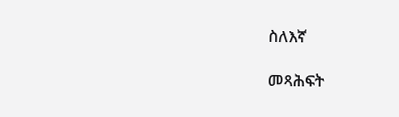ስለእኛ

መጻሕፍት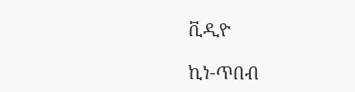ቪዲዮ

ኪነ-ጥበብ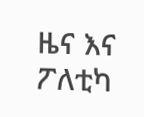ዜና እና ፖለቲካ